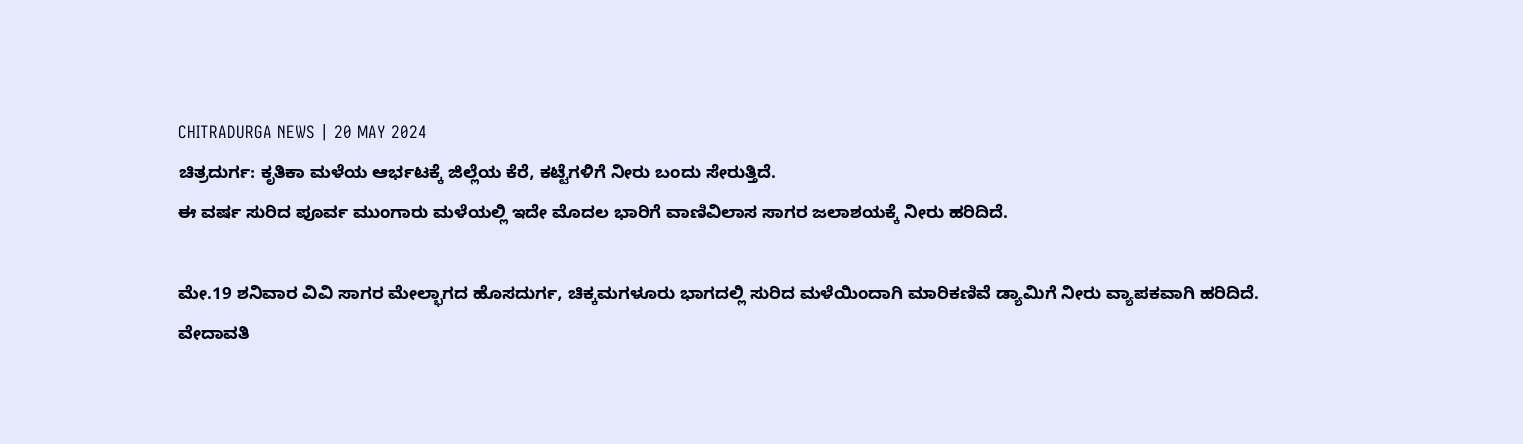CHITRADURGA NEWS | 20 MAY 2024
ಚಿತ್ರದುರ್ಗ: ಕೃತಿಕಾ ಮಳೆಯ ಆರ್ಭಟಕ್ಕೆ ಜಿಲ್ಲೆಯ ಕೆರೆ, ಕಟ್ಟೆಗಳಿಗೆ ನೀರು ಬಂದು ಸೇರುತ್ತಿದೆ.
ಈ ವರ್ಷ ಸುರಿದ ಪೂರ್ವ ಮುಂಗಾರು ಮಳೆಯಲ್ಲಿ ಇದೇ ಮೊದಲ ಭಾರಿಗೆ ವಾಣಿವಿಲಾಸ ಸಾಗರ ಜಲಾಶಯಕ್ಕೆ ನೀರು ಹರಿದಿದೆ.

ಮೇ.19 ಶನಿವಾರ ವಿವಿ ಸಾಗರ ಮೇಲ್ಭಾಗದ ಹೊಸದುರ್ಗ, ಚಿಕ್ಕಮಗಳೂರು ಭಾಗದಲ್ಲಿ ಸುರಿದ ಮಳೆಯಿಂದಾಗಿ ಮಾರಿಕಣಿವೆ ಡ್ಯಾಮಿಗೆ ನೀರು ವ್ಯಾಪಕವಾಗಿ ಹರಿದಿದೆ.
ವೇದಾವತಿ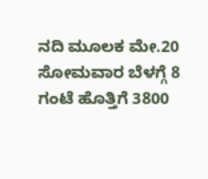ನದಿ ಮೂಲಕ ಮೇ.20 ಸೋಮವಾರ ಬೆಳಗ್ಗೆ 8 ಗಂಟೆ ಹೊತ್ತಿಗೆ 3800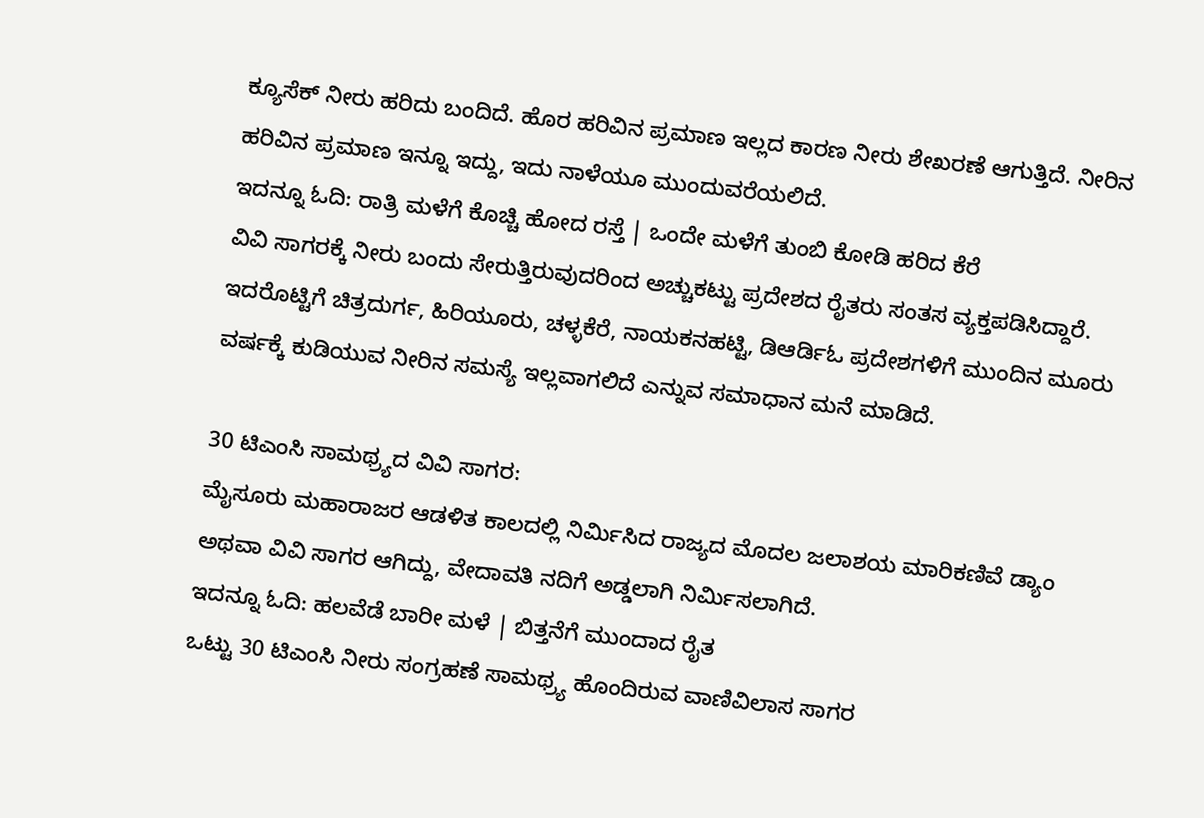ಕ್ಯೂಸೆಕ್ ನೀರು ಹರಿದು ಬಂದಿದೆ. ಹೊರ ಹರಿವಿನ ಪ್ರಮಾಣ ಇಲ್ಲದ ಕಾರಣ ನೀರು ಶೇಖರಣೆ ಆಗುತ್ತಿದೆ. ನೀರಿನ ಹರಿವಿನ ಪ್ರಮಾಣ ಇನ್ನೂ ಇದ್ದು, ಇದು ನಾಳೆಯೂ ಮುಂದುವರೆಯಲಿದೆ.
ಇದನ್ನೂ ಓದಿ: ರಾತ್ರಿ ಮಳೆಗೆ ಕೊಚ್ಚಿ ಹೋದ ರಸ್ತೆ | ಒಂದೇ ಮಳೆಗೆ ತುಂಬಿ ಕೋಡಿ ಹರಿದ ಕೆರೆ
ವಿವಿ ಸಾಗರಕ್ಕೆ ನೀರು ಬಂದು ಸೇರುತ್ತಿರುವುದರಿಂದ ಅಚ್ಚುಕಟ್ಟು ಪ್ರದೇಶದ ರೈತರು ಸಂತಸ ವ್ಯಕ್ತಪಡಿಸಿದ್ದಾರೆ. ಇದರೊಟ್ಟಿಗೆ ಚಿತ್ರದುರ್ಗ, ಹಿರಿಯೂರು, ಚಳ್ಳಕೆರೆ, ನಾಯಕನಹಟ್ಟಿ, ಡಿಆರ್ಡಿಓ ಪ್ರದೇಶಗಳಿಗೆ ಮುಂದಿನ ಮೂರು ವರ್ಷಕ್ಕೆ ಕುಡಿಯುವ ನೀರಿನ ಸಮಸ್ಯೆ ಇಲ್ಲವಾಗಲಿದೆ ಎನ್ನುವ ಸಮಾಧಾನ ಮನೆ ಮಾಡಿದೆ.

30 ಟಿಎಂಸಿ ಸಾಮಥ್ರ್ಯದ ವಿವಿ ಸಾಗರ:
ಮೈಸೂರು ಮಹಾರಾಜರ ಆಡಳಿತ ಕಾಲದಲ್ಲಿ ನಿರ್ಮಿಸಿದ ರಾಜ್ಯದ ಮೊದಲ ಜಲಾಶಯ ಮಾರಿಕಣಿವೆ ಡ್ಯಾಂ ಅಥವಾ ವಿವಿ ಸಾಗರ ಆಗಿದ್ದು, ವೇದಾವತಿ ನದಿಗೆ ಅಡ್ಡಲಾಗಿ ನಿರ್ಮಿಸಲಾಗಿದೆ.
ಇದನ್ನೂ ಓದಿ: ಹಲವೆಡೆ ಬಾರೀ ಮಳೆ | ಬಿತ್ತನೆಗೆ ಮುಂದಾದ ರೈತ
ಒಟ್ಟು 30 ಟಿಎಂಸಿ ನೀರು ಸಂಗ್ರಹಣೆ ಸಾಮಥ್ರ್ಯ ಹೊಂದಿರುವ ವಾಣಿವಿಲಾಸ ಸಾಗರ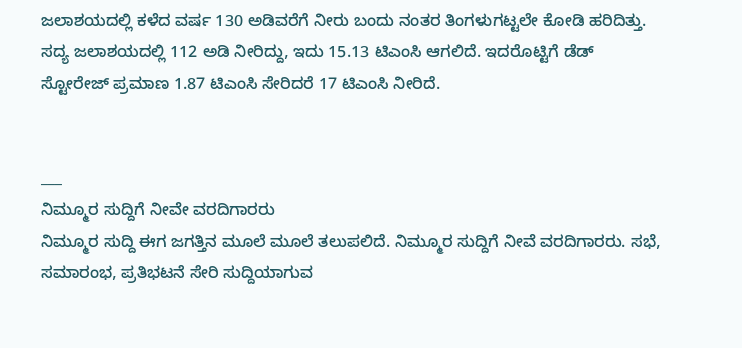ಜಲಾಶಯದಲ್ಲಿ ಕಳೆದ ವರ್ಷ 130 ಅಡಿವರೆಗೆ ನೀರು ಬಂದು ನಂತರ ತಿಂಗಳುಗಟ್ಟಲೇ ಕೋಡಿ ಹರಿದಿತ್ತು.
ಸದ್ಯ ಜಲಾಶಯದಲ್ಲಿ 112 ಅಡಿ ನೀರಿದ್ದು, ಇದು 15.13 ಟಿಎಂಸಿ ಆಗಲಿದೆ. ಇದರೊಟ್ಟಿಗೆ ಡೆಡ್ ಸ್ಟೋರೇಜ್ ಪ್ರಮಾಣ 1.87 ಟಿಎಂಸಿ ಸೇರಿದರೆ 17 ಟಿಎಂಸಿ ನೀರಿದೆ.


___
ನಿಮ್ಮೂರ ಸುದ್ದಿಗೆ ನೀವೇ ವರದಿಗಾರರು
ನಿಮ್ಮೂರ ಸುದ್ದಿ ಈಗ ಜಗತ್ತಿನ ಮೂಲೆ ಮೂಲೆ ತಲುಪಲಿದೆ. ನಿಮ್ಮೂರ ಸುದ್ದಿಗೆ ನೀವೆ ವರದಿಗಾರರು. ಸಭೆ, ಸಮಾರಂಭ, ಪ್ರತಿಭಟನೆ ಸೇರಿ ಸುದ್ದಿಯಾಗುವ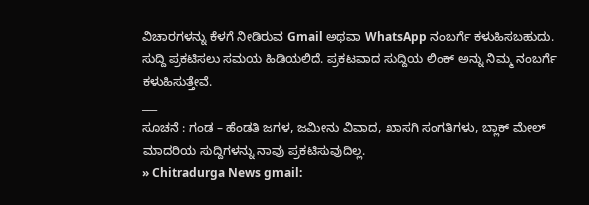ವಿಚಾರಗಳನ್ನು ಕೆಳಗೆ ನೀಡಿರುವ Gmail ಅಥವಾ WhatsApp ನಂಬರ್ಗೆ ಕಳುಹಿಸಬಹುದು. ಸುದ್ದಿ ಪ್ರಕಟಿಸಲು ಸಮಯ ಹಿಡಿಯಲಿದೆ. ಪ್ರಕಟವಾದ ಸುದ್ದಿಯ ಲಿಂಕ್ ಅನ್ನು ನಿಮ್ಮ ನಂಬರ್ಗೆ ಕಳುಹಿಸುತ್ತೇವೆ.
___
ಸೂಚನೆ : ಗಂಡ – ಹೆಂಡತಿ ಜಗಳ, ಜಮೀನು ವಿವಾದ, ಖಾಸಗಿ ಸಂಗತಿಗಳು, ಬ್ಲಾಕ್ ಮೇಲ್ ಮಾದರಿಯ ಸುದ್ದಿಗಳನ್ನು ನಾವು ಪ್ರಕಟಿಸುವುದಿಲ್ಲ.
» Chitradurga News gmail: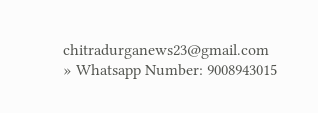chitradurganews23@gmail.com
» Whatsapp Number: 9008943015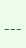___